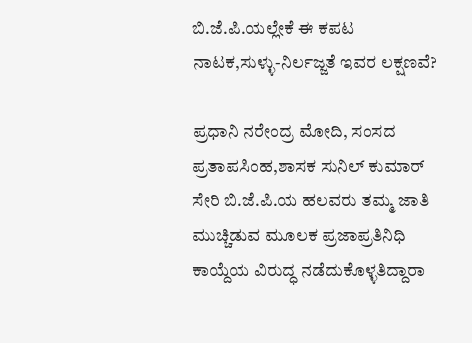ಬಿ.ಜೆ.ಪಿ.ಯಲ್ಲೇಕೆ ಈ ಕಪಟ ನಾಟಕ,ಸುಳ್ಳು-ನಿರ್ಲಜ್ಜತೆ ಇವರ ಲಕ್ಷಣವೆ?

ಪ್ರಧಾನಿ ನರೇಂದ್ರ ಮೋದಿ, ಸಂಸದ ಪ್ರತಾಪಸಿಂಹ,ಶಾಸಕ ಸುನಿಲ್‌ ಕುಮಾರ್‌ ಸೇರಿ ಬಿ.ಜೆ.ಪಿ.ಯ ಹಲವರು ತಮ್ಮ ಜಾತಿ ಮುಚ್ಚಿಡುವ ಮೂಲಕ ಪ್ರಜಾಪ್ರತಿನಿಧಿ ಕಾಯ್ದೆಯ ವಿರುದ್ಧ ನಡೆದುಕೊಳ್ಳತಿದ್ದಾರಾ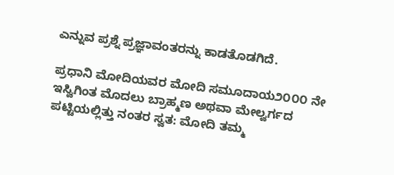ಎನ್ನುವ ಪ್ರಶ್ನೆ ಪ್ರಜ್ಞಾವಂತರನ್ನು ಕಾಡತೊಡಗಿದೆ.

ಪ್ರಧಾನಿ ಮೋದಿಯವರ ಮೋದಿ ಸಮೂದಾಯ೨೦೦೦ ನೇ ಇಸ್ವಿಗಿಂತ ಮೊದಲು ಬ್ರಾಹ್ಮಣ ಅಥವಾ ಮೇಲ್ವರ್ಗದ ಪಟ್ಟಿಯಲ್ಲಿತ್ತು ನಂತರ ಸ್ವತ: ಮೋದಿ ತಮ್ಮ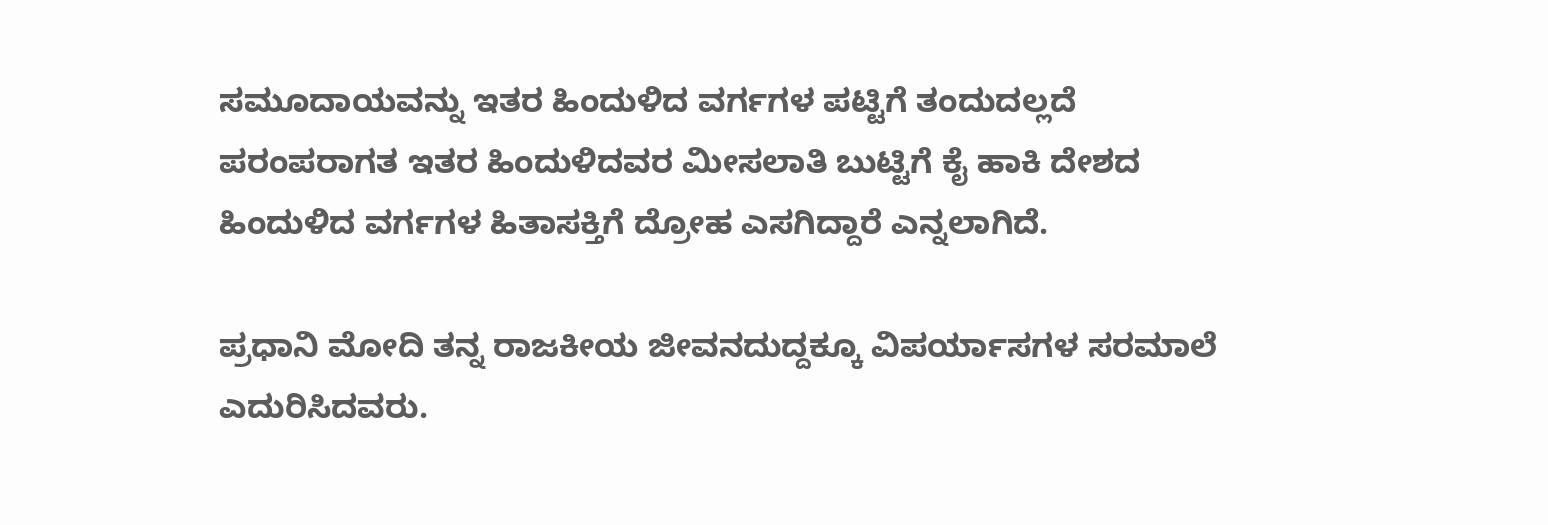ಸಮೂದಾಯವನ್ನು ಇತರ ಹಿಂದುಳಿದ ವರ್ಗಗಳ ಪಟ್ಟಿಗೆ ತಂದುದಲ್ಲದೆ ಪರಂಪರಾಗತ ಇತರ ಹಿಂದುಳಿದವರ ಮೀಸಲಾತಿ ಬುಟ್ಟಿಗೆ ಕೈ ಹಾಕಿ ದೇಶದ ಹಿಂದುಳಿದ ವರ್ಗಗಳ ಹಿತಾಸಕ್ತಿಗೆ ದ್ರೋಹ ಎಸಗಿದ್ದಾರೆ ಎನ್ನಲಾಗಿದೆ.

ಪ್ರಧಾನಿ ಮೋದಿ ತನ್ನ ರಾಜಕೀಯ ಜೀವನದುದ್ದಕ್ಕೂ ವಿಪರ್ಯಾಸಗಳ ಸರಮಾಲೆ ಎದುರಿಸಿದವರು.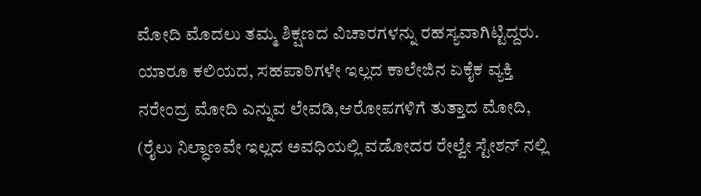ಮೋದಿ ಮೊದಲು ತಮ್ಮ ಶಿಕ್ಷಣದ ವಿಚಾರಗಳನ್ನು ರಹಸ್ಯವಾಗಿಟ್ಟಿದ್ದರು. ಯಾರೂ ಕಲಿಯದ, ಸಹಪಾಠಿಗಳೇ ಇಲ್ಲದ ಕಾಲೇಜಿನ ಏಕೈಕ ವ್ಯಕ್ತಿ ನರೇಂದ್ರ ಮೋದಿ ಎನ್ನುವ ಲೇವಡಿ,ಆರೋಪಗಳಿಗೆ ತುತ್ತಾದ ಮೋದಿ, (ರೈಲು ನಿಲ್ಧಾಣವೇ ಇಲ್ಲದ ಅವಧಿಯಲ್ಲಿ ವಡೋದರ ರೇಲ್ವೇ ಸ್ಟೇಶನ್‌ ನಲ್ಲಿ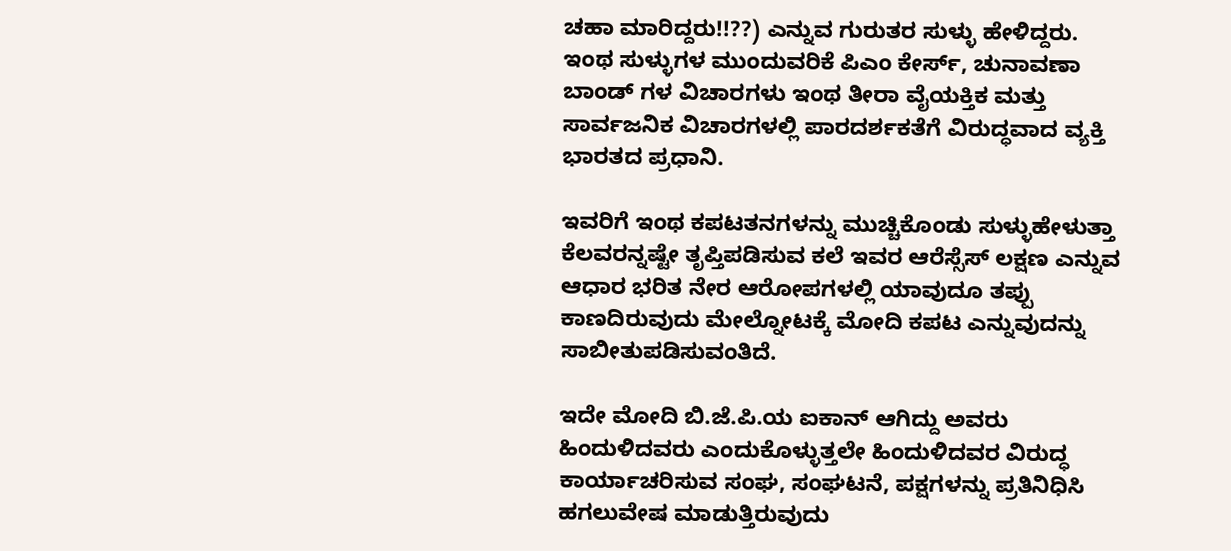ಚಹಾ ಮಾರಿದ್ದರು!!??) ಎನ್ನುವ ಗುರುತರ ಸುಳ್ಳು ಹೇಳಿದ್ದರು. ಇಂಥ ಸುಳ್ಳುಗಳ ಮುಂದುವರಿಕೆ ಪಿಎಂ ಕೇರ್ಸ್‌, ಚುನಾವಣಾ ಬಾಂಡ್‌ ಗಳ ವಿಚಾರಗಳು ಇಂಥ ತೀರಾ ವೈಯಕ್ತಿಕ ಮತ್ತು ಸಾರ್ವಜನಿಕ ವಿಚಾರಗಳಲ್ಲಿ ಪಾರದರ್ಶಕತೆಗೆ ವಿರುದ್ಧವಾದ ವ್ಯಕ್ತಿ ಭಾರತದ ಪ್ರಧಾನಿ.

ಇವರಿಗೆ ಇಂಥ ಕಪಟತನಗಳನ್ನು ಮುಚ್ಚಿಕೊಂಡು ಸುಳ್ಳುಹೇಳುತ್ತಾ ಕೆಲವರನ್ನಷ್ಟೇ ತೃಪ್ತಿಪಡಿಸುವ ಕಲೆ ಇವರ ಆರೆಸ್ಸೆಸ್‌ ಲಕ್ಷಣ ಎನ್ನುವ ಆಧಾರ ಭರಿತ ನೇರ ಆರೋಪಗಳಲ್ಲಿ ಯಾವುದೂ ತಪ್ಪು ಕಾಣದಿರುವುದು ಮೇಲ್ನೋಟಕ್ಕೆ ಮೋದಿ ಕಪಟ ಎನ್ನುವುದನ್ನು ಸಾಬೀತುಪಡಿಸುವಂತಿದೆ.

ಇದೇ ಮೋದಿ ಬಿ.ಜೆ.ಪಿ.ಯ ಐಕಾನ್‌ ಆಗಿದ್ದು ಅವರು ಹಿಂದುಳಿದವರು ಎಂದುಕೊಳ್ಳುತ್ತಲೇ ಹಿಂದುಳಿದವರ ವಿರುದ್ಧ ಕಾರ್ಯಾಚರಿಸುವ ಸಂಘ, ಸಂಘಟನೆ, ಪಕ್ಷಗಳನ್ನು ಪ್ರತಿನಿಧಿಸಿ ಹಗಲುವೇಷ ಮಾಡುತ್ತಿರುವುದು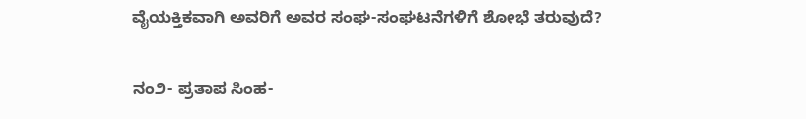ವೈಯಕ್ತಿಕವಾಗಿ ಅವರಿಗೆ ಅವರ ಸಂಘ-ಸಂಘಟನೆಗಳಿಗೆ ಶೋಭೆ ತರುವುದೆ?

ನಂ೨- ಪ್ರತಾಪ ಸಿಂಹ-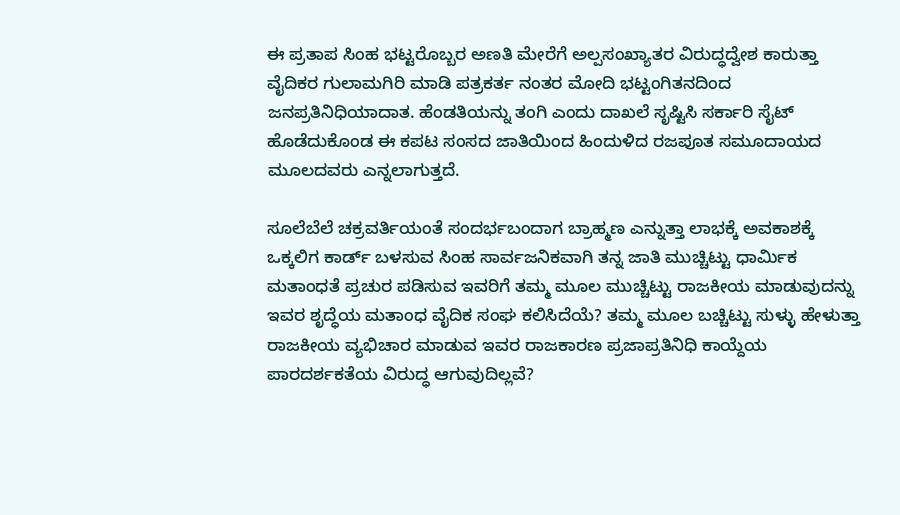ಈ ಪ್ರತಾಪ ಸಿಂಹ ಭಟ್ಟರೊಬ್ಬರ ಅಣತಿ ಮೇರೆಗೆ ಅಲ್ಪಸಂಖ್ಯಾತರ ವಿರುದ್ಧದ್ವೇಶ ಕಾರುತ್ತಾ ವೈದಿಕರ ಗುಲಾಮಗಿರಿ ಮಾಡಿ ಪತ್ರಕರ್ತ ನಂತರ ಮೋದಿ ಭಟ್ಟಂಗಿತನದಿಂದ ಜನಪ್ರತಿನಿಧಿಯಾದಾತ. ಹೆಂಡತಿಯನ್ನು ತಂಗಿ ಎಂದು ದಾಖಲೆ ಸೃಷ್ಟಿಸಿ ಸರ್ಕಾರಿ ಸೈಟ್‌ ಹೊಡೆದುಕೊಂಡ ಈ ಕಪಟ ಸಂಸದ ಜಾತಿಯಿಂದ ಹಿಂದುಳಿದ ರಜಪೂತ ಸಮೂದಾಯದ ಮೂಲದವರು ಎನ್ನಲಾಗುತ್ತದೆ.

ಸೂಲೆಬೆಲೆ ಚಕ್ರವರ್ತಿಯಂತೆ ಸಂದರ್ಭಬಂದಾಗ ಬ್ರಾಹ್ಮಣ ಎನ್ನುತ್ತಾ ಲಾಭಕ್ಕೆ ಅವಕಾಶಕ್ಕೆ ಒಕ್ಕಲಿಗ ಕಾರ್ಡ್‌ ಬಳಸುವ ಸಿಂಹ ಸಾರ್ವಜನಿಕವಾಗಿ ತನ್ನ ಜಾತಿ ಮುಚ್ಚಿಟ್ಟು ಧಾರ್ಮಿಕ ಮತಾಂಧತೆ ಪ್ರಚುರ ಪಡಿಸುವ ಇವರಿಗೆ ತಮ್ಮ ಮೂಲ ಮುಚ್ಚಿಟ್ಟು ರಾಜಕೀಯ ಮಾಡುವುದನ್ನು ಇವರ ಶೃದ್ಧೆಯ ಮತಾಂಧ ವೈದಿಕ ಸಂಘ ಕಲಿಸಿದೆಯೆ? ತಮ್ಮ ಮೂಲ ಬಚ್ಚಿಟ್ಟು ಸುಳ್ಳು ಹೇಳುತ್ತಾ ರಾಜಕೀಯ ವ್ಯಭಿಚಾರ ಮಾಡುವ ಇವರ ರಾಜಕಾರಣ ಪ್ರಜಾಪ್ರತಿನಿಧಿ ಕಾಯ್ದೆಯ ಪಾರದರ್ಶಕತೆಯ ವಿರುದ್ಧ ಆಗುವುದಿಲ್ಲವೆ?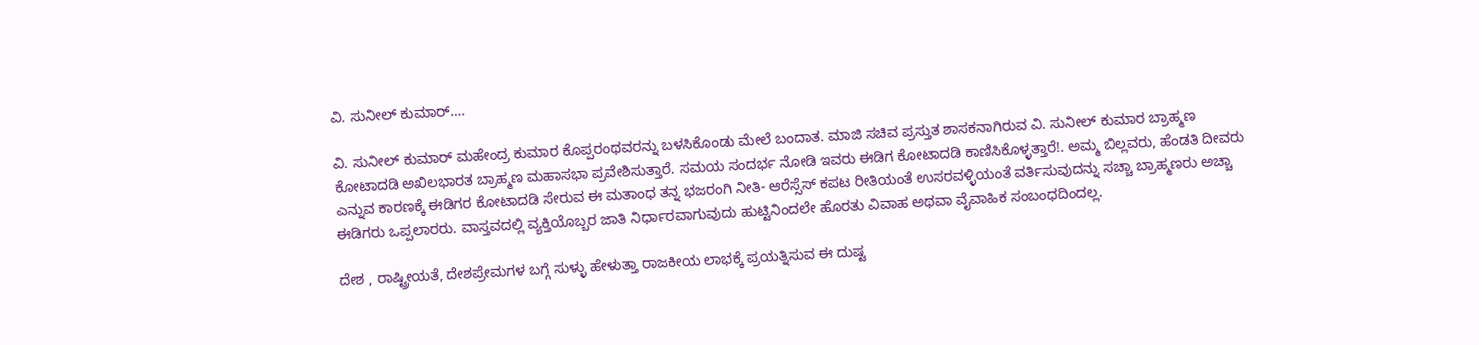ವಿ. ಸುನೀಲ್‌ ಕುಮಾರ್….

ವಿ. ಸುನೀಲ್ ಕುಮಾರ್‌ ಮಹೇಂದ್ರ ಕುಮಾರ ಕೊಪ್ಪರಂಥವರನ್ನು ಬಳಸಿಕೊಂಡು ಮೇಲೆ ಬಂದಾತ. ಮಾಜಿ ಸಚಿವ ಪ್ರಸ್ತುತ ಶಾಸಕನಾಗಿರುವ ವಿ. ಸುನೀಲ್‌ ಕುಮಾರ ಬ್ರಾಹ್ಮಣ ಕೋಟಾದಡಿ ಅಖಿಲಭಾರತ ಬ್ರಾಹ್ಮಣ ಮಹಾಸಭಾ ಪ್ರವೇಶಿಸುತ್ತಾರೆ. ಸಮಯ ಸಂದರ್ಭ ನೋಡಿ ಇವರು ಈಡಿಗ ಕೋಟಾದಡಿ ಕಾಣಿಸಿಕೊಳ್ಳತ್ತಾರೆ!. ಅಮ್ಮ ಬಿಲ್ಲವರು, ಹೆಂಡತಿ ದೀವರು ಎನ್ನುವ ಕಾರಣಕ್ಕೆ ಈಡಿಗರ ಕೋಟಾದಡಿ ಸೇರುವ ಈ ಮತಾಂಧ ತನ್ನ ಭಜರಂಗಿ ನೀತಿ- ಆರೆಸ್ಸೆಸ್‌ ಕಪಟ ರೀತಿಯಂತೆ ಉಸರವಳ್ಳಿಯಂತೆ ವರ್ತಿಸುವುದನ್ನು ಸಚ್ಚಾ ಬ್ರಾಹ್ಮಣರು ಅಚ್ಚಾ ಈಡಿಗರು ಒಪ್ಪಲಾರರು. ವಾಸ್ತವದಲ್ಲಿ ವ್ಯಕ್ತಿಯೊಬ್ಬರ ಜಾತಿ ನಿರ್ಧಾರವಾಗುವುದು ಹುಟ್ಟಿನಿಂದಲೇ ಹೊರತು ವಿವಾಹ ಅಥವಾ ವೈವಾಹಿಕ ಸಂಬಂಧದಿಂದಲ್ಲ.

ದೇಶ , ರಾಷ್ಟ್ರೀಯತೆ, ದೇಶಪ್ರೇಮಗಳ ಬಗ್ಗೆ ಸುಳ್ಳು ಹೇಳುತ್ತಾ ರಾಜಕೀಯ ಲಾಭಕ್ಕೆ ಪ್ರಯತ್ನಿಸುವ ಈ ದುಷ್ಟ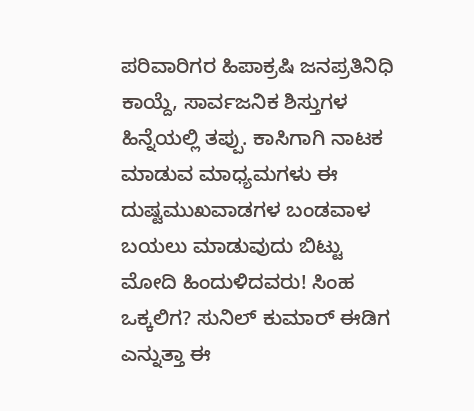ಪರಿವಾರಿಗರ ಹಿಪಾಕ್ರಷಿ ಜನಪ್ರತಿನಿಧಿ ಕಾಯ್ದೆ, ಸಾರ್ವಜನಿಕ ಶಿಸ್ತುಗಳ ಹಿನ್ನೆಯಲ್ಲಿ ತಪ್ಪು. ಕಾಸಿಗಾಗಿ ನಾಟಕ ಮಾಡುವ ಮಾಧ್ಯಮಗಳು ಈ ದುಷ್ಟಮುಖವಾಡಗಳ ಬಂಡವಾಳ ಬಯಲು ಮಾಡುವುದು ಬಿಟ್ಟು ಮೋದಿ ಹಿಂದುಳಿದವರು! ಸಿಂಹ ಒಕ್ಕಲಿಗ? ಸುನಿಲ್‌ ಕುಮಾರ್‌ ಈಡಿಗ ಎನ್ನುತ್ತಾ ಈ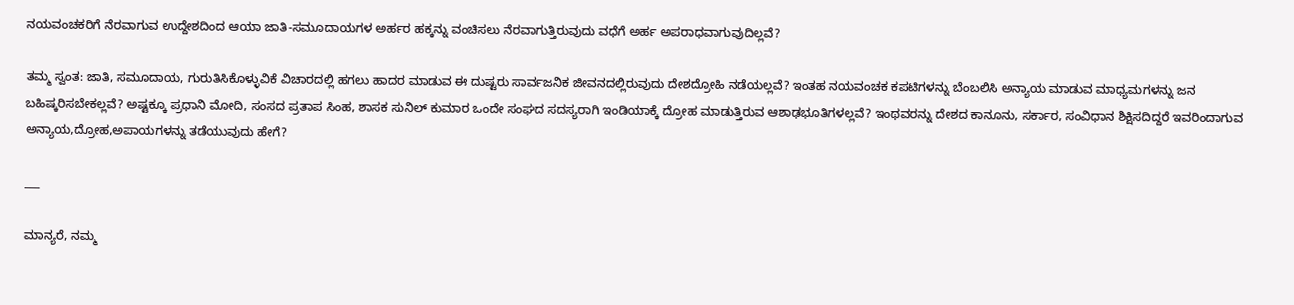ನಯವಂಚಕರಿಗೆ ನೆರವಾಗುವ ಉದ್ದೇಶದಿಂದ ಆಯಾ ಜಾತಿ-ಸಮೂದಾಯಗಳ ಅರ್ಹರ ಹಕ್ಕನ್ನು ವಂಚಿಸಲು ನೆರವಾಗುತ್ತಿರುವುದು ವಧೆಗೆ ಅರ್ಹ ಅಪರಾಧವಾಗುವುದಿಲ್ಲವೆ?

ತಮ್ಮ ಸ್ವಂತ: ಜಾತಿ, ಸಮೂದಾಯ, ಗುರುತಿಸಿಕೊಳ್ಳುವಿಕೆ ವಿಚಾರದಲ್ಲಿ ಹಗಲು ಹಾದರ ಮಾಡುವ ಈ ದುಷ್ಟರು ಸಾರ್ವಜನಿಕ ಜೀವನದಲ್ಲಿರುವುದು ದೇಶದ್ರೋಹಿ ನಡೆಯಲ್ಲವೆ? ಇಂತಹ ನಯವಂಚಕ ಕಪಟಿಗಳನ್ನು ಬೆಂಬಲಿಸಿ ಅನ್ಯಾಯ ಮಾಡುವ ಮಾಧ್ಯಮಗಳನ್ನು ಜನ ಬಹಿಷ್ಕರಿಸಬೇಕಲ್ಲವೆ? ಅಷ್ಟಕ್ಕೂ ಪ್ರಧಾನಿ ಮೋದಿ, ಸಂಸದ ಪ್ರತಾಪ ಸಿಂಹ, ಶಾಸಕ ಸುನಿಲ್‌ ಕುಮಾರ ಒಂದೇ ಸಂಘದ ಸದಸ್ಯರಾಗಿ ಇಂಡಿಯಾಕ್ಕೆ ದ್ರೋಹ ಮಾಡುತ್ತಿರುವ ಆಶಾಢಭೂತಿಗಳಲ್ಲವೆ? ಇಂಥವರನ್ನು ದೇಶದ ಕಾನೂನು, ಸರ್ಕಾರ, ಸಂವಿಧಾನ ಶಿಕ್ಷಿಸದಿದ್ದರೆ ಇವರಿಂದಾಗುವ ಅನ್ಯಾಯ,ದ್ರೋಹ,ಅಪಾಯಗಳನ್ನು ತಡೆಯುವುದು ಹೇಗೆ?

___

ಮಾನ್ಯರೆ, ನಮ್ಮ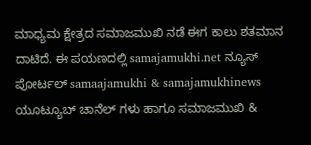ಮಾಧ್ಯಮ ಕ್ಷೇತ್ರದ ಸಮಾಜಮುಖಿ ನಡೆ ಈಗ ಕಾಲು ಶತಮಾನ ದಾಟಿದೆ. ಈ ಪಯಣದಲ್ಲಿ samajamukhi.net ನ್ಯೂಸ್ ಪೋರ್ಟಲ್ samaajamukhi & samajamukhinews ಯೂಟ್ಯೂಬ್ ಚಾನೆಲ್ ಗಳು ಹಾಗೂ ಸಮಾಜಮುಖಿ &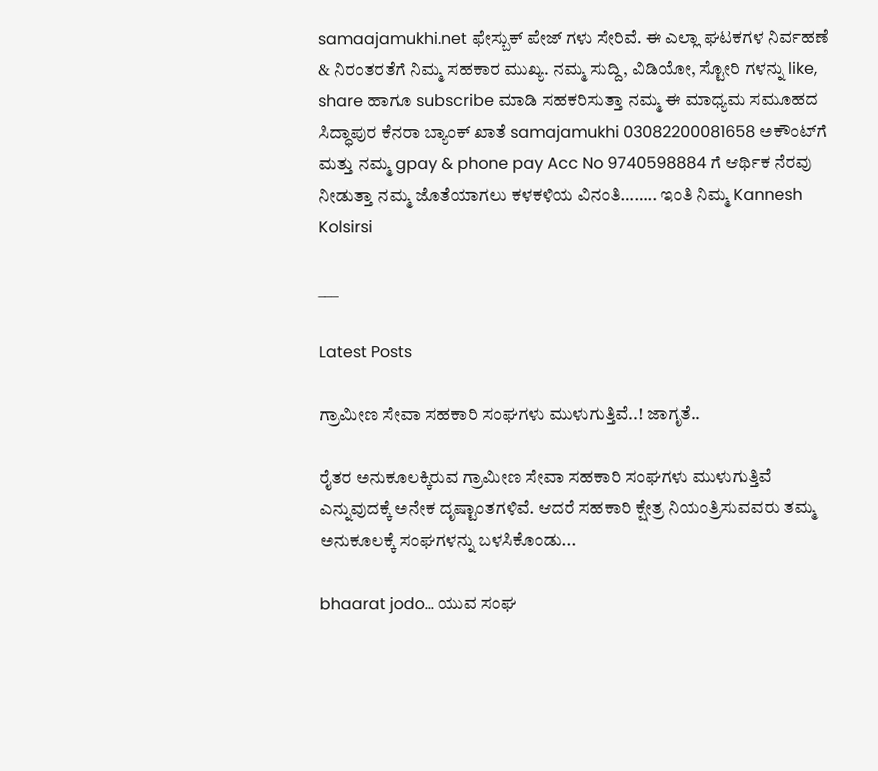samaajamukhi.net ಫೇಸ್ಬುಕ್ ಪೇಜ್ ಗಳು ಸೇರಿವೆ. ಈ ಎಲ್ಲಾ ಘಟಕಗಳ ನಿರ್ವಹಣೆ & ನಿರಂತರತೆಗೆ ನಿಮ್ಮ ಸಹಕಾರ ಮುಖ್ಯ. ನಮ್ಮ ಸುದ್ದಿ, ವಿಡಿಯೋ, ಸ್ಟೋರಿ ಗಳನ್ನು like, share ಹಾಗೂ subscribe ಮಾಡಿ ಸಹಕರಿಸುತ್ತಾ ನಮ್ಮ ಈ ಮಾಧ್ಯಮ ಸಮೂಹದ ಸಿದ್ಧಾಪುರ ಕೆನರಾ ಬ್ಯಾಂಕ್ ಖಾತೆ samajamukhi 03082200081658 ಅಕೌಂಟ್‌ಗೆ ಮತ್ತು ನಮ್ಮ gpay & phone pay Acc No 9740598884 ಗೆ ಆರ್ಥಿಕ ನೆರವು ನೀಡುತ್ತಾ ನಮ್ಮ ಜೊತೆಯಾಗಲು ಕಳಕಳಿಯ ವಿನಂತಿ…….. ಇಂತಿ ನಿಮ್ಮ Kannesh Kolsirsi

___

Latest Posts

ಗ್ರಾಮೀಣ ಸೇವಾ ಸಹಕಾರಿ ಸಂಘಗಳು ಮುಳುಗುತ್ತಿವೆ..! ಜಾಗೃತೆ..

ರೈತರ ಅನುಕೂಲಕ್ಕಿರುವ ಗ್ರಾಮೀಣ ಸೇವಾ ಸಹಕಾರಿ ಸಂಘಗಳು ಮುಳುಗುತ್ತಿವೆ ಎನ್ನುವುದಕ್ಕೆ ಅನೇಕ ದೃಷ್ಟಾಂತಗಳಿವೆ. ಆದರೆ ಸಹಕಾರಿ ಕ್ಷೇತ್ರ ನಿಯಂತ್ರಿಸುವವರು ತಮ್ಮ ಅನುಕೂಲಕ್ಕೆ ಸಂಘಗಳನ್ನು ಬಳಸಿಕೊಂಡು...

bhaarat jodo… ಯುವ ಸಂಘ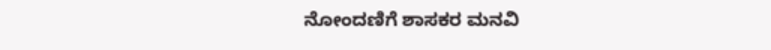ನೋಂದಣಿಗೆ ಶಾಸಕರ ಮನವಿ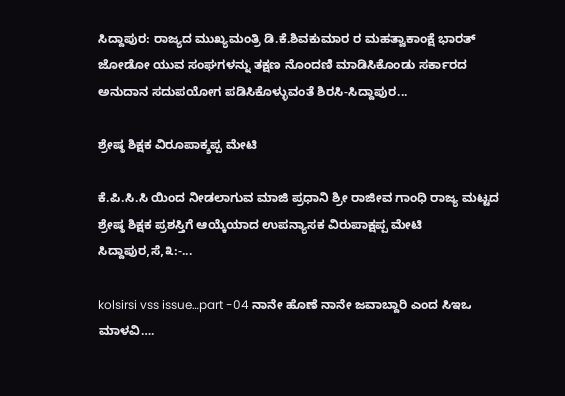ಸಿದ್ದಾಪುರ: ರಾಜ್ಯದ ಮುಖ್ಯಮಂತ್ರಿ ಡಿ.ಕೆ.ಶಿವಕುಮಾರ ರ ಮಹತ್ವಾಕಾಂಕ್ಷೆ ಭಾರತ್ ಜೋಡೋ ಯುವ ಸಂಘಗಳನ್ನು ತಕ್ಷಣ ನೊಂದಣಿ ಮಾಡಿಸಿಕೊಂಡು ಸರ್ಕಾರದ ಅನುದಾನ ಸದುಪಯೋಗ ಪಡಿಸಿಕೊಳ್ಳುವಂತೆ ಶಿರಸಿ-ಸಿದ್ದಾಪುರ...

ಶ್ರೇಷ್ಠ ಶಿಕ್ಷಕ ವಿರೂಪಾಕ್ಶಪ್ಪ ಮೇಟಿ

ಕೆ.ಪಿ.ಸಿ.ಸಿ ಯಿಂದ ನೀಡಲಾಗುವ ಮಾಜಿ ಪ್ರಧಾನಿ ಶ್ರೀ ರಾಜೀವ ಗಾಂಧಿ ರಾಜ್ಯ ಮಟ್ಟದ ಶ್ರೇಷ್ಠ ಶಿಕ್ಷಕ ಪ್ರಶಸ್ತಿಗೆ ಆಯ್ಕೆಯಾದ ಉಪನ್ಯಾಸಕ ವಿರುಪಾಕ್ಷಪ್ಪ ಮೇಟಿ ಸಿದ್ದಾಪುರ,ಸೆ,೩:-...

kolsirsi vss issue…part -04 ನಾನೇ ಹೊಣೆ ನಾನೇ ಜವಾಬ್ದಾರಿ ಎಂದ ಸಿಇಒ ಮಾಳವಿ….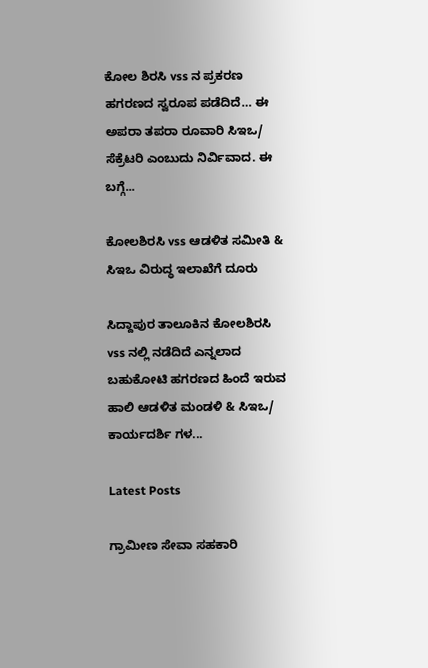ಕೋಲ ಶಿರಸಿ vss ನ ಪ್ರಕರಣ ಹಗರಣದ ಸ್ವರೂಪ ಪಡೆದಿದೆ… ಈ ಅಪರಾ ತಪರಾ ರೂವಾರಿ ಸಿಇಒ/ ಸೆಕ್ರೆಟರಿ ಎಂಬುದು ನಿರ್ವಿವಾದ. ಈ ಬಗ್ಗೆ...

ಕೋಲಶಿರಸಿ vss ಆಡಳಿತ ಸಮೀತಿ & ಸಿಇಒ ವಿರುದ್ಧ ಇಲಾಖೆಗೆ ದೂರು

ಸಿದ್ದಾಪುರ ತಾಲೂಕಿನ ಕೋಲಶಿರಸಿ vss ನಲ್ಲಿ ನಡೆದಿದೆ ಎನ್ನಲಾದ ಬಹುಕೋಟಿ ಹಗರಣದ ಹಿಂದೆ ಇರುವ ಹಾಲಿ ಆಡಳಿತ ಮಂಡಳಿ & ಸಿಇಒ/ ಕಾರ್ಯದರ್ಶಿ ಗಳ...

Latest Posts

ಗ್ರಾಮೀಣ ಸೇವಾ ಸಹಕಾರಿ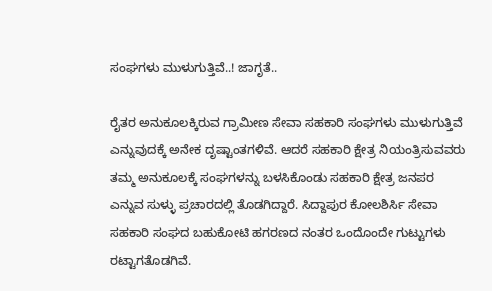ಸಂಘಗಳು ಮುಳುಗುತ್ತಿವೆ..! ಜಾಗೃತೆ..

ರೈತರ ಅನುಕೂಲಕ್ಕಿರುವ ಗ್ರಾಮೀಣ ಸೇವಾ ಸಹಕಾರಿ ಸಂಘಗಳು ಮುಳುಗುತ್ತಿವೆ ಎನ್ನುವುದಕ್ಕೆ ಅನೇಕ ದೃಷ್ಟಾಂತಗಳಿವೆ. ಆದರೆ ಸಹಕಾರಿ ಕ್ಷೇತ್ರ ನಿಯಂತ್ರಿಸುವವರು ತಮ್ಮ ಅನುಕೂಲಕ್ಕೆ ಸಂಘಗಳನ್ನು ಬಳಸಿಕೊಂಡು ಸಹಕಾರಿ ಕ್ಷೇತ್ರ ಜನಪರ ಎನ್ನುವ ಸುಳ್ಳು ಪ್ರಚಾರದಲ್ಲಿ ತೊಡಗಿದ್ದಾರೆ. ಸಿದ್ದಾಪುರ ಕೋಲಶಿರ್ಸಿ ಸೇವಾ ಸಹಕಾರಿ ಸಂಘದ ಬಹುಕೋಟಿ ಹಗರಣದ ನಂತರ ಒಂದೊಂದೇ ಗುಟ್ಟುಗಳು ರಟ್ಟಾಗತೊಡಗಿವೆ.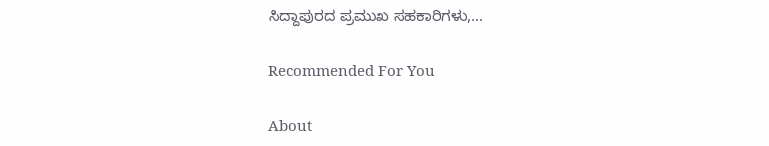ಸಿದ್ದಾಪುರದ ಪ್ರಮುಖ ಸಹಕಾರಿಗಳು,...

Recommended For You

About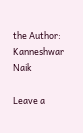the Author: Kanneshwar Naik

Leave a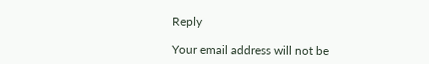Reply

Your email address will not be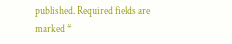published. Required fields are marked *